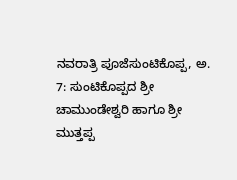ನವರಾತ್ರಿ ಪೂಜೆಸುಂಟಿಕೊಪ್ಪ, ಅ. 7: ಸುಂಟಿಕೊಪ್ಪದ ಶ್ರೀ ಚಾಮುಂಡೇಶ್ವರಿ ಹಾಗೂ ಶ್ರೀ ಮುತ್ತಪ್ಪ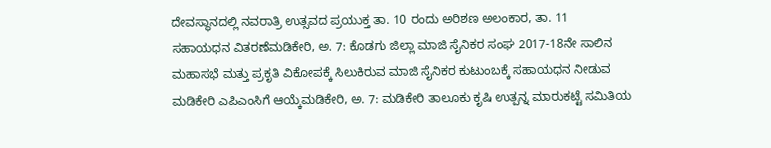ದೇವಸ್ಥಾನದಲ್ಲಿ ನವರಾತ್ರಿ ಉತ್ಸವದ ಪ್ರಯುಕ್ತ ತಾ. 10 ರಂದು ಅರಿಶಣ ಅಲಂಕಾರ, ತಾ. 11
ಸಹಾಯಧನ ವಿತರಣೆಮಡಿಕೇರಿ, ಅ. 7: ಕೊಡಗು ಜಿಲ್ಲಾ ಮಾಜಿ ಸೈನಿಕರ ಸಂಘ 2017-18ನೇ ಸಾಲಿನ ಮಹಾಸಭೆ ಮತ್ತು ಪ್ರಕೃತಿ ವಿಕೋಪಕ್ಕೆ ಸಿಲುಕಿರುವ ಮಾಜಿ ಸೈನಿಕರ ಕುಟುಂಬಕ್ಕೆ ಸಹಾಯಧನ ನೀಡುವ
ಮಡಿಕೇರಿ ಎಪಿಎಂಸಿಗೆ ಆಯ್ಕೆಮಡಿಕೇರಿ, ಅ. 7: ಮಡಿಕೇರಿ ತಾಲೂಕು ಕೃಷಿ ಉತ್ಪನ್ನ ಮಾರುಕಟ್ಟೆ ಸಮಿತಿಯ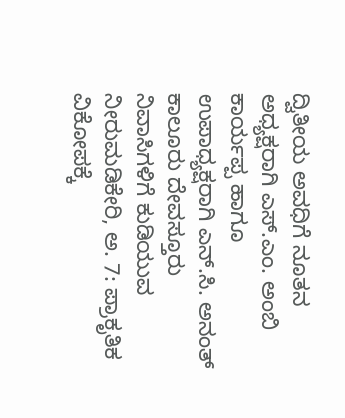ದ್ವಿತೀಯ ಅವಧಿಗೆ ನೂತನ ಅಧ್ಯಕ್ಷರಾಗಿ ಎಸ್.ಎಂ. ಅಂಬಿ ಕಾರ್ಯಪ್ಪ ಹಾಗೂ ಉಪಾಧ್ಯಕ್ಷರಾಗಿ ಎನ್.ಸಿ. ಅನಂತ್
ಕಾಲೂರು ದೇವಸ್ತೂರು ನಿವಾಸಿಗಳಿಗೆ ಕುಡಿಯುವ ನೀರುಮಡಿಕೇರಿ, ಅ. 7: ಪ್ರಾಕೃತಿಕ ವಿಕೋಪಕ್ಕೆ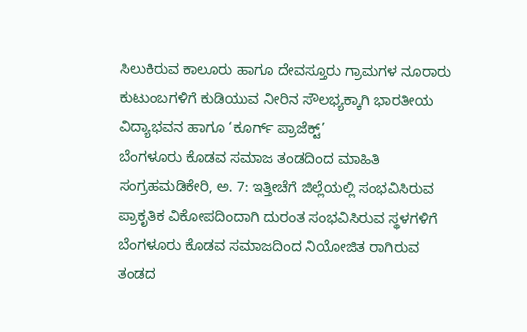ಸಿಲುಕಿರುವ ಕಾಲೂರು ಹಾಗೂ ದೇವಸ್ತೂರು ಗ್ರಾಮಗಳ ನೂರಾರು ಕುಟುಂಬಗಳಿಗೆ ಕುಡಿಯುವ ನೀರಿನ ಸೌಲಭ್ಯಕ್ಕಾಗಿ ಭಾರತೀಯ ವಿದ್ಯಾಭವನ ಹಾಗೂ ‘ಕೂರ್ಗ್ ಪ್ರಾಜೆಕ್ಟ್’
ಬೆಂಗಳೂರು ಕೊಡವ ಸಮಾಜ ತಂಡದಿಂದ ಮಾಹಿತಿ ಸಂಗ್ರಹಮಡಿಕೇರಿ, ಅ. 7: ಇತ್ತೀಚೆಗೆ ಜಿಲ್ಲೆಯಲ್ಲಿ ಸಂಭವಿಸಿರುವ ಪ್ರಾಕೃತಿಕ ವಿಕೋಪದಿಂದಾಗಿ ದುರಂತ ಸಂಭವಿಸಿರುವ ಸ್ಥಳಗಳಿಗೆ ಬೆಂಗಳೂರು ಕೊಡವ ಸಮಾಜದಿಂದ ನಿಯೋಜಿತ ರಾಗಿರುವ ತಂಡದ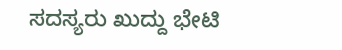ಸದಸ್ಯರು ಖುದ್ದು ಭೇಟಿ